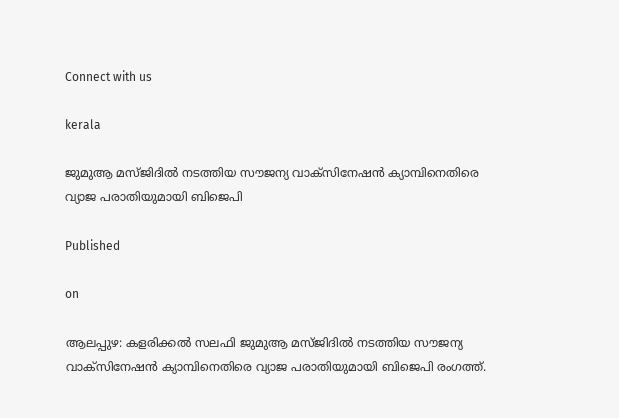Connect with us

kerala

ജുമുആ മസ്ജിദില്‍ നടത്തിയ സൗജന്യ വാക്സിനേഷന്‍ ക്യാമ്പിനെതിരെ വ്യാജ പരാതിയുമായി ബിജെപി

Published

on

ആലപ്പുഴ: കളരിക്കല്‍ സലഫി ജുമുആ മസ്ജിദില്‍ നടത്തിയ സൗജന്യ വാക്സിനേഷന്‍ ക്യാമ്പിനെതിരെ വ്യാജ പരാതിയുമായി ബിജെപി രംഗത്ത്.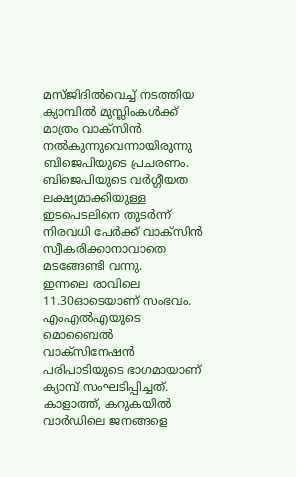മസ്ജിദില്‍വെച്ച് നടത്തിയ ക്യാമ്പില്‍ മുസ്ലിംകള്‍ക്ക് മാത്രം വാക്സിന്‍ നല്‍കുന്നുവെന്നായിരുന്നു ബിജെപിയുടെ പ്രചരണം. ബിജെപിയുടെ വര്‍ഗ്ഗീയത ലക്ഷ്യമാക്കിയുള്ള ഇടപെടലിനെ തുടര്‍ന്ന് നിരവധി പേര്‍ക്ക് വാക്സിന്‍ സ്വീകരിക്കാനാവാതെ മടങ്ങേണ്ടി വന്നു.
ഇന്നലെ രാവിലെ 11.30ഓടെയാണ് സംഭവം. എംഎല്‍എയുടെ മൊബൈല്‍ വാക്സിനേഷന്‍ പരിപാടിയുടെ ഭാഗമായാണ് ക്യാമ്പ് സംഘടിപ്പിച്ചത്. കാളാത്ത്, കറുകയില്‍ വാര്‍ഡിലെ ജനങ്ങളെ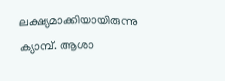ലക്ഷ്യമാക്കിയായിരുന്നു ക്യാമ്പ്. ആശാ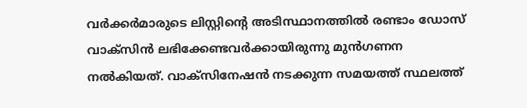വര്‍ക്കര്‍മാരുടെ ലിസ്റ്റിന്റെ അടിസ്ഥാനത്തില്‍ രണ്ടാം ഡോസ് വാക്സിന്‍ ലഭിക്കേണ്ടവര്‍ക്കായിരുന്നു മുന്‍ഗണന നല്‍കിയത്. വാക്സിനേഷന്‍ നടക്കുന്ന സമയത്ത് സ്ഥലത്ത്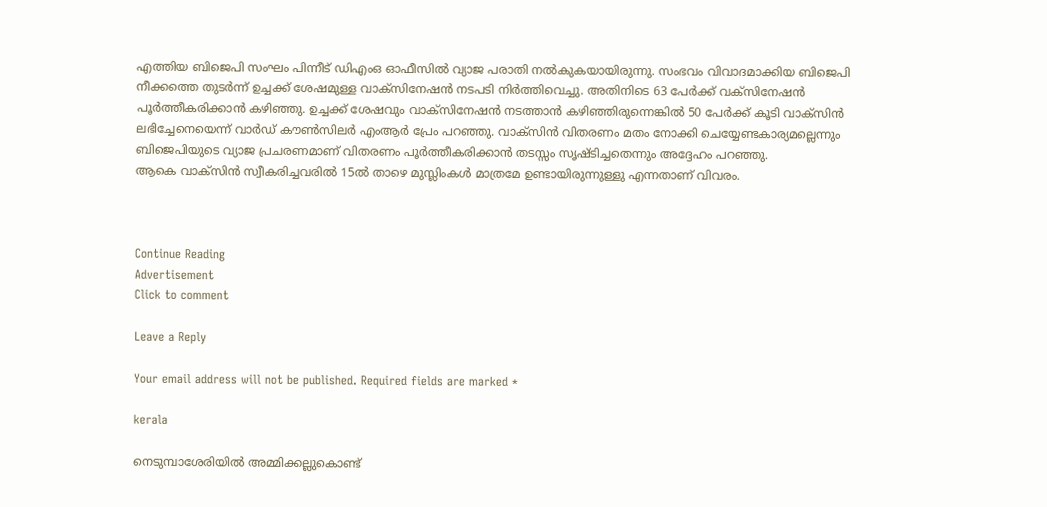എത്തിയ ബിജെപി സംഘം പിന്നീട് ഡിഎംഒ ഓഫീസില്‍ വ്യാജ പരാതി നല്‍കുകയായിരുന്നു. സംഭവം വിവാദമാക്കിയ ബിജെപി നീക്കത്തെ തുടര്‍ന്ന് ഉച്ചക്ക് ശേഷമുള്ള വാക്സിനേഷന്‍ നടപടി നിര്‍ത്തിവെച്ചു. അതിനിടെ 63 പേര്‍ക്ക് വക്സിനേഷന്‍ പൂര്‍ത്തീകരിക്കാന്‍ കഴിഞ്ഞു. ഉച്ചക്ക് ശേഷവും വാക്സിനേഷന്‍ നടത്താന്‍ കഴിഞ്ഞിരുന്നെങ്കില്‍ 50 പേര്‍ക്ക് കൂടി വാക്സിന്‍ ലഭിച്ചേനെയെന്ന് വാര്‍ഡ് കൗണ്‍സിലര്‍ എംആര്‍ പ്രേം പറഞ്ഞു. വാക്സിന്‍ വിതരണം മതം നോക്കി ചെയ്യേണ്ടകാര്യമല്ലെന്നും ബിജെപിയുടെ വ്യാജ പ്രചരണമാണ് വിതരണം പൂര്‍ത്തീകരിക്കാന്‍ തടസ്സം സൃഷ്ടിച്ചതെന്നും അദ്ദേഹം പറഞ്ഞു.
ആകെ വാക്സിന്‍ സ്വീകരിച്ചവരില്‍ 15ല്‍ താഴെ മുസ്ലിംകള്‍ മാത്രമേ ഉണ്ടായിരുന്നുള്ളു എന്നതാണ് വിവരം.



Continue Reading
Advertisement
Click to comment

Leave a Reply

Your email address will not be published. Required fields are marked *

kerala

നെടുമ്പാശേരിയില്‍ അമ്മിക്കല്ലുകൊണ്ട്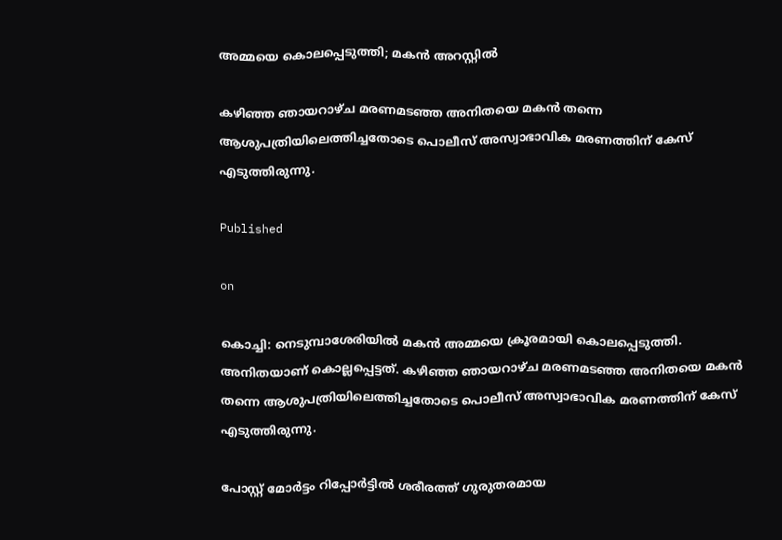അമ്മയെ കൊലപ്പെടുത്തി; മകന്‍ അറസ്റ്റില്‍

കഴിഞ്ഞ ഞായറാഴ്ച മരണമടഞ്ഞ അനിതയെ മകന്‍ തന്നെ ആശുപത്രിയിലെത്തിച്ചതോടെ പൊലീസ് അസ്വാഭാവിക മരണത്തിന് കേസ് എടുത്തിരുന്നു.

Published

on

കൊച്ചി: നെടുമ്പാശേരിയില്‍ മകന്‍ അമ്മയെ ക്രൂരമായി കൊലപ്പെടുത്തി. അനിതയാണ് കൊല്ലപ്പെട്ടത്. കഴിഞ്ഞ ഞായറാഴ്ച മരണമടഞ്ഞ അനിതയെ മകന്‍ തന്നെ ആശുപത്രിയിലെത്തിച്ചതോടെ പൊലീസ് അസ്വാഭാവിക മരണത്തിന് കേസ് എടുത്തിരുന്നു.

പോസ്റ്റ് മോര്‍ട്ടം റിപ്പോര്‍ട്ടില്‍ ശരീരത്ത് ഗുരുതരമായ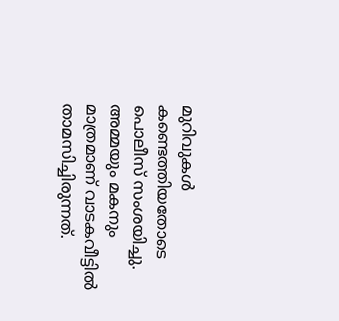മുറിവുകള്‍ കണ്ടെത്തിയതോടെ പൊലീസ് സംശയിച്ചു. അമ്മയും മകനും മാത്രമാണ് വാടകവീട്ടില്‍ താമസിച്ചിരുന്നത്.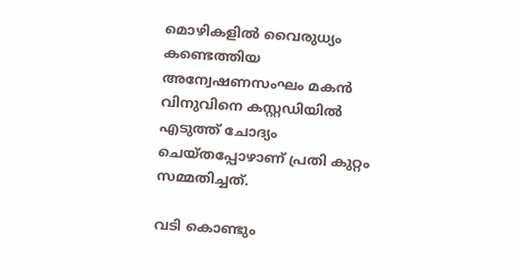മൊഴികളില്‍ വൈരുധ്യം കണ്ടെത്തിയ അന്വേഷണസംഘം മകന്‍ വിനുവിനെ കസ്റ്റഡിയില്‍ എടുത്ത് ചോദ്യം ചെയ്തപ്പോഴാണ് പ്രതി കുറ്റം സമ്മതിച്ചത്.

വടി കൊണ്ടും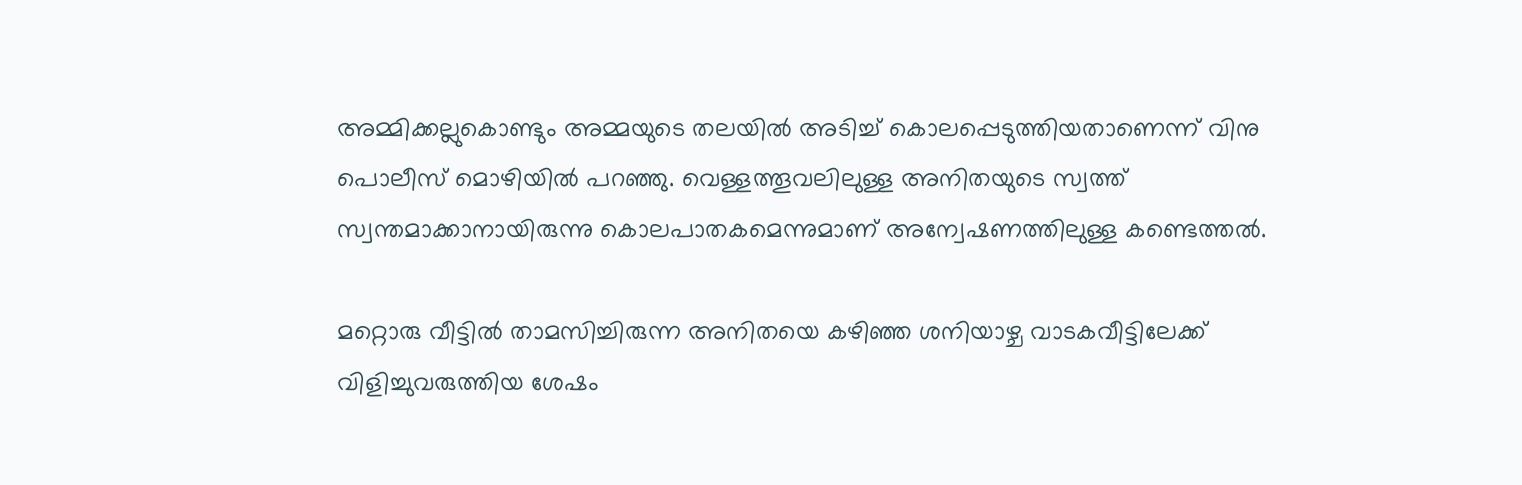അമ്മിക്കല്ലുകൊണ്ടും അമ്മയുടെ തലയില്‍ അടിച്ച് കൊലപ്പെടുത്തിയതാണെന്ന് വിനു പൊലീസ് മൊഴിയില്‍ പറഞ്ഞു. വെള്ളത്തൂവലിലുള്ള അനിതയുടെ സ്വത്ത് സ്വന്തമാക്കാനായിരുന്നു കൊലപാതകമെന്നുമാണ് അന്വേഷണത്തിലുള്ള കണ്ടെത്തല്‍.

മറ്റൊരു വീട്ടില്‍ താമസിച്ചിരുന്ന അനിതയെ കഴിഞ്ഞ ശനിയാഴ്ച വാടകവീട്ടിലേക്ക് വിളിച്ചുവരുത്തിയ ശേഷം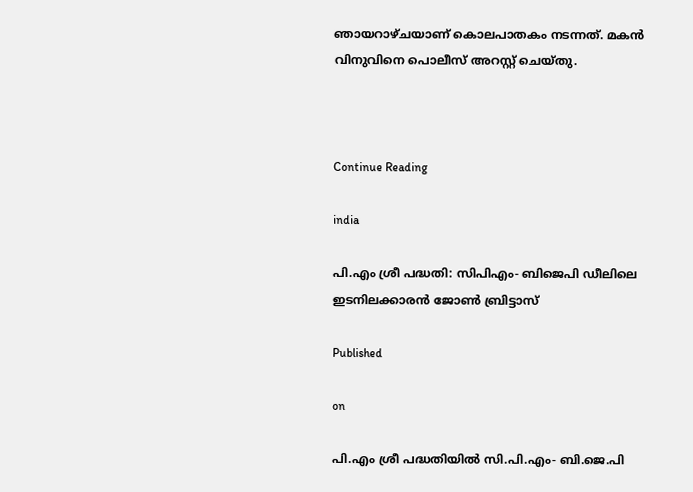ഞായറാഴ്ചയാണ് കൊലപാതകം നടന്നത്. മകന്‍ വിനുവിനെ പൊലീസ് അറസ്റ്റ് ചെയ്തു.



Continue Reading

india

പി.എം ശ്രീ പദ്ധതി: സിപിഎം- ബിജെപി ഡീലിലെ ഇടനിലക്കാരന്‍ ജോണ്‍ ബ്രിട്ടാസ്‌

Published

on

പി.എം ശ്രീ പദ്ധതിയിൽ സി.പി.എം- ബി.ജെ.പി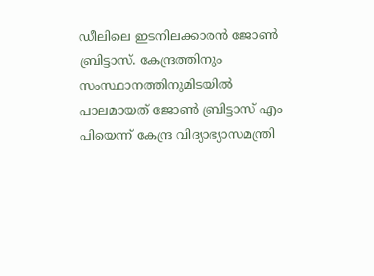ഡീലിലെ ഇടനിലക്കാരൻ ജോൺ ബ്രിട്ടാസ്. കേന്ദ്രത്തിനും സംസ്ഥാനത്തിനുമിടയിൽ പാലമായത് ജോൺ ബ്രിട്ടാസ് എം പിയെന്ന് കേന്ദ്ര വിദ്യാഭ്യാസമന്ത്രി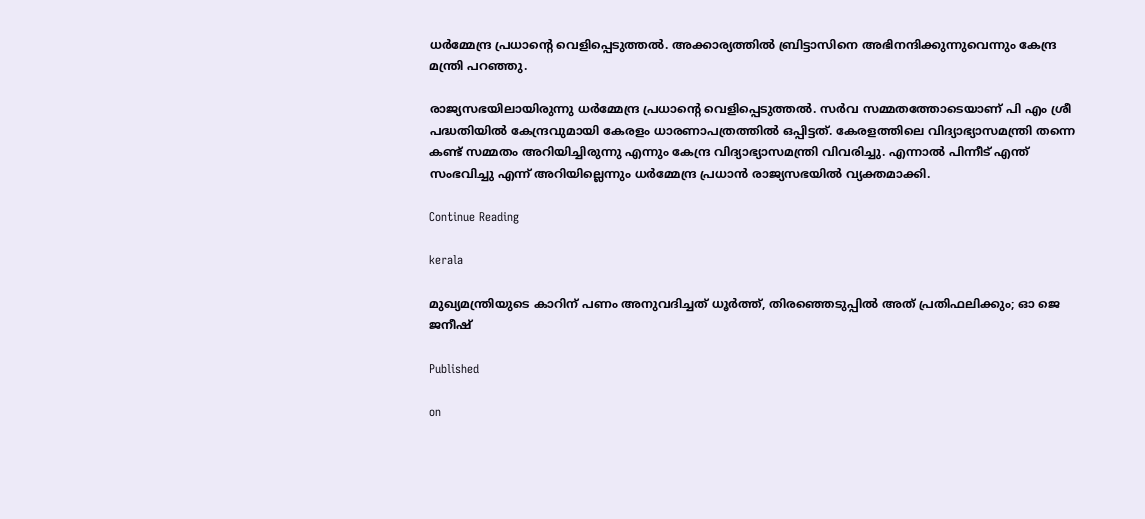ധർമ്മേന്ദ്ര പ്രധാന്‍റെ വെളിപ്പെടുത്തൽ. അക്കാര്യത്തിൽ ബ്രിട്ടാസിനെ അഭിനന്ദിക്കുന്നുവെന്നും കേന്ദ്ര മന്ത്രി പറഞ്ഞു.

രാജ്യസഭയിലായിരുന്നു ധർമ്മേന്ദ്ര പ്രധാന്‍റെ വെളിപ്പെടുത്തൽ. സർവ സമ്മതത്തോടെയാണ് പി എം ശ്രീ പദ്ധതിയിൽ കേന്ദ്രവുമായി കേരളം ധാരണാപത്രത്തിൽ ഒപ്പിട്ടത്. കേരളത്തിലെ വിദ്യാഭ്യാസമന്ത്രി തന്നെ കണ്ട് സമ്മതം അറിയിച്ചിരുന്നു എന്നും കേന്ദ്ര വിദ്യാഭ്യാസമന്ത്രി വിവരിച്ചു. എന്നാൽ പിന്നീട് എന്ത് സംഭവിച്ചു എന്ന് അറിയില്ലെന്നും ധർമ്മേന്ദ്ര പ്രധാൻ രാജ്യസഭയിൽ വ്യക്തമാക്കി.

Continue Reading

kerala

മുഖ്യമന്ത്രിയുടെ കാറിന് പണം അനുവദിച്ചത് ധൂർത്ത്, തിരഞ്ഞെടുപ്പിൽ അത് പ്രതിഫലിക്കും; ഓ ജെ ജനീഷ്

Published

on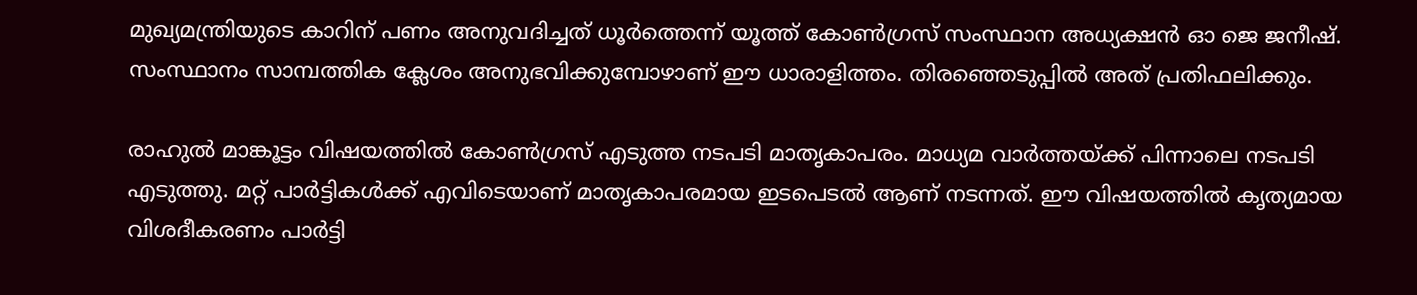മുഖ്യമന്ത്രിയുടെ കാറിന് പണം അനുവദിച്ചത് ധൂർത്തെന്ന് യൂത്ത് കോൺഗ്രസ് സംസ്ഥാന അധ്യക്ഷൻ ഓ ജെ ജനീഷ്. സംസ്ഥാനം സാമ്പത്തിക ക്ലേശം അനുഭവിക്കുമ്പോഴാണ് ഈ ധാരാളിത്തം. തിരഞ്ഞെടുപ്പിൽ അത് പ്രതിഫലിക്കും.

രാഹുൽ മാങ്കൂട്ടം വിഷയത്തിൽ കോൺഗ്രസ് എടുത്ത നടപടി മാതൃകാപരം. മാധ്യമ വാർത്തയ്ക്ക് പിന്നാലെ നടപടി എടുത്തു. മറ്റ് പാർട്ടികൾക്ക് എവിടെയാണ് മാതൃകാപരമായ ഇടപെടൽ ആണ് നടന്നത്. ഈ വിഷയത്തിൽ കൃത്യമായ വിശദീകരണം പാർട്ടി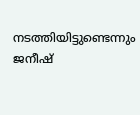നടത്തിയിട്ടുണ്ടെന്നും ജനീഷ്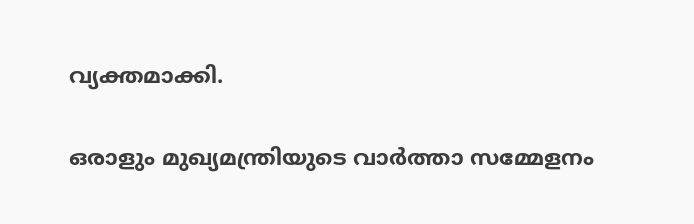വ്യക്തമാക്കി.

ഒരാളും മുഖ്യമന്ത്രിയുടെ വാർത്താ സമ്മേളനം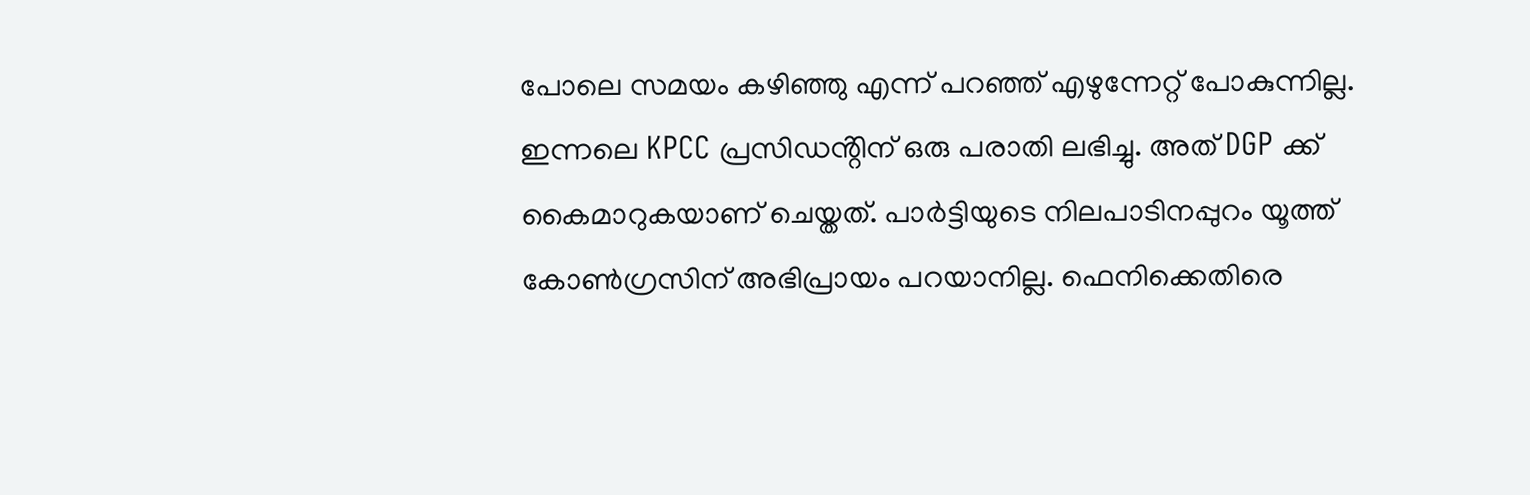പോലെ സമയം കഴിഞ്ഞു എന്ന് പറഞ്ഞ് എഴുന്നേറ്റ് പോകുന്നില്ല. ഇന്നലെ KPCC പ്രസിഡൻ്റിന് ഒരു പരാതി ലഭിച്ചു. അത് DGP ക്ക് കൈമാറുകയാണ് ചെയ്തത്. പാർട്ടിയുടെ നിലപാടിനപ്പുറം യൂത്ത് കോൺഗ്രസിന് അഭിപ്രായം പറയാനില്ല. ഫെനിക്കെതിരെ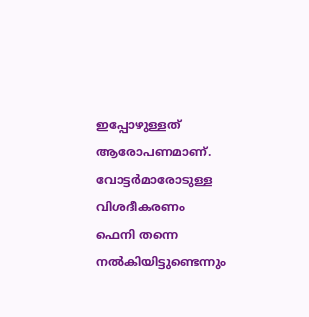ഇപ്പോഴുള്ളത് ആരോപണമാണ്. വോട്ടർമാരോടുള്ള വിശദീകരണം ഫെനി തന്നെ നൽകിയിട്ടുണ്ടെന്നും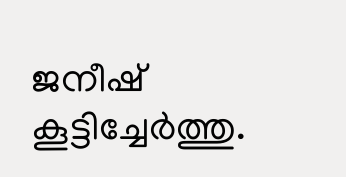ജനീഷ് കൂട്ടിച്ചേർത്തു.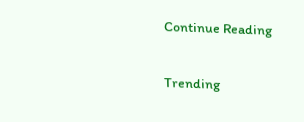Continue Reading

Trending